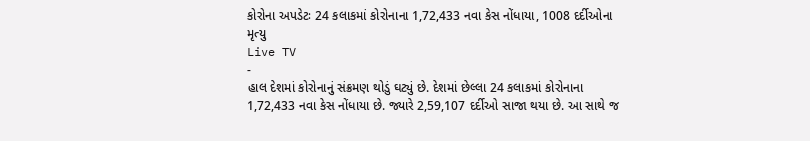કોરોના અપડેટઃ 24 કલાકમાં કોરોનાના 1,72,433 નવા કેસ નોંધાયા, 1008 દર્દીઓના મૃત્યુ
Live TV
-
હાલ દેશમાં કોરોનાનું સંક્રમણ થોડું ઘટ્યું છે. દેશમાં છેલ્લા 24 કલાકમાં કોરોનાના 1,72,433 નવા કેસ નોંધાયા છે. જ્યારે 2,59,107 દર્દીઓ સાજા થયા છે. આ સાથે જ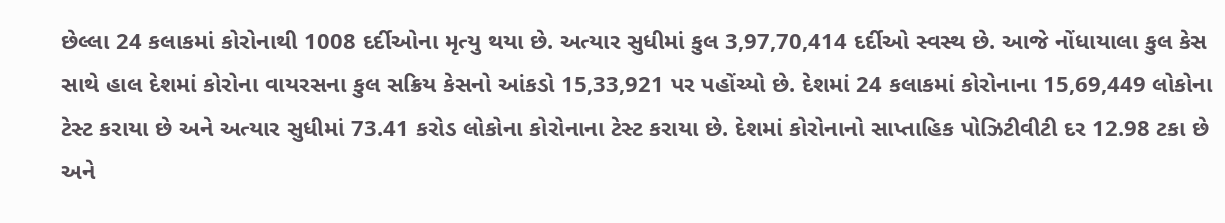છેલ્લા 24 કલાકમાં કોરોનાથી 1008 દર્દીઓના મૃત્યુ થયા છે. અત્યાર સુધીમાં કુલ 3,97,70,414 દર્દીઓ સ્વસ્થ છે. આજે નોંધાયાલા કુલ કેસ સાથે હાલ દેશમાં કોરોના વાયરસના કુલ સક્રિય કેસનો આંકડો 15,33,921 પર પહોંચ્યો છે. દેશમાં 24 કલાકમાં કોરોનાના 15,69,449 લોકોના ટેસ્ટ કરાયા છે અને અત્યાર સુધીમાં 73.41 કરોડ લોકોના કોરોનાના ટેસ્ટ કરાયા છે. દેશમાં કોરોનાનો સાપ્તાહિક પોઝિટીવીટી દર 12.98 ટકા છે અને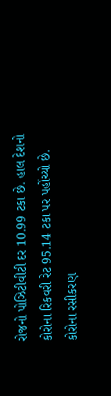રોજનો પોઝિટીવીટી દર 10.99 ટકા છે. હાલ દેશનો કોરોના રિકવરી રેટ 95.14 ટકા પર પહોંચ્યો છે.
કોરોના રસીકરણ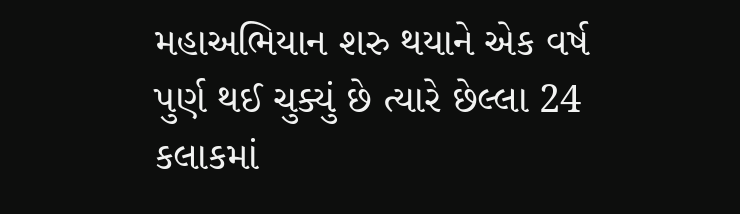મહાઅભિયાન શરુ થયાને એક વર્ષ પુર્ણ થઈ ચુક્યું છે ત્યારે છેલ્લા 24 કલાકમાં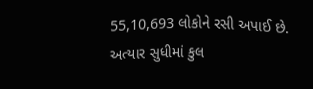55,10,693 લોકોને રસી અપાઈ છે. અત્યાર સુધીમાં કુલ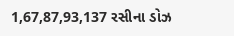1,67,87,93,137 રસીના ડોઝ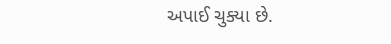અપાઈ ચુક્યા છે.